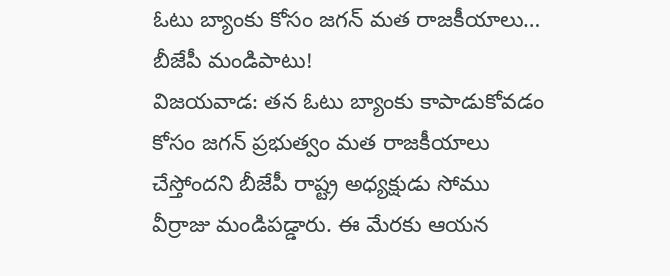ఓటు బ్యాంకు కోసం జగన్ మత రాజకీయాలు… బీజేపీ మండిపాటు!
విజయవాడ: తన ఓటు బ్యాంకు కాపాడుకోవడం కోసం జగన్ ప్రభుత్వం మత రాజకీయాలు చేస్తోందని బీజేపీ రాష్ట్ర అధ్యక్షుడు సోము వీర్రాజు మండిపడ్డారు. ఈ మేరకు ఆయన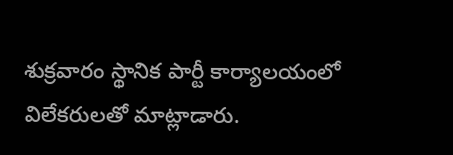శుక్రవారం స్థానిక పార్టీ కార్యాలయంలో విలేకరులతో మాట్లాడారు.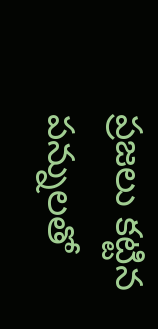ప్రజలు కట్టిన పన్నులతో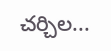చర్చిల...